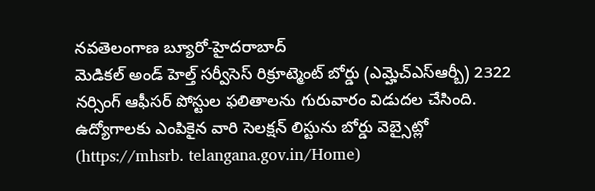నవతెలంగాణ బ్యూరో-హైదరాబాద్
మెడికల్ అండ్ హెల్త్ సర్వీసెస్ రిక్రూట్మెంట్ బోర్డు (ఎమ్హెచ్ఎస్ఆర్బీ) 2322 నర్సింగ్ ఆఫీసర్ పోస్టుల ఫలితాలను గురువారం విడుదల చేసింది. ఉద్యోగాలకు ఎంపికైన వారి సెలక్షన్ లిస్టును బోర్డు వెబ్సైట్లో (https://mhsrb. telangana.gov.in/Home)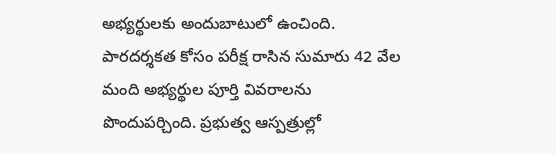అభ్యర్థులకు అందుబాటులో ఉంచింది. పారదర్శకత కోసం పరీక్ష రాసిన సుమారు 42 వేల మంది అభ్యర్థుల పూర్తి వివరాలను పొందుపర్చింది. ప్రభుత్వ ఆస్పత్రుల్లో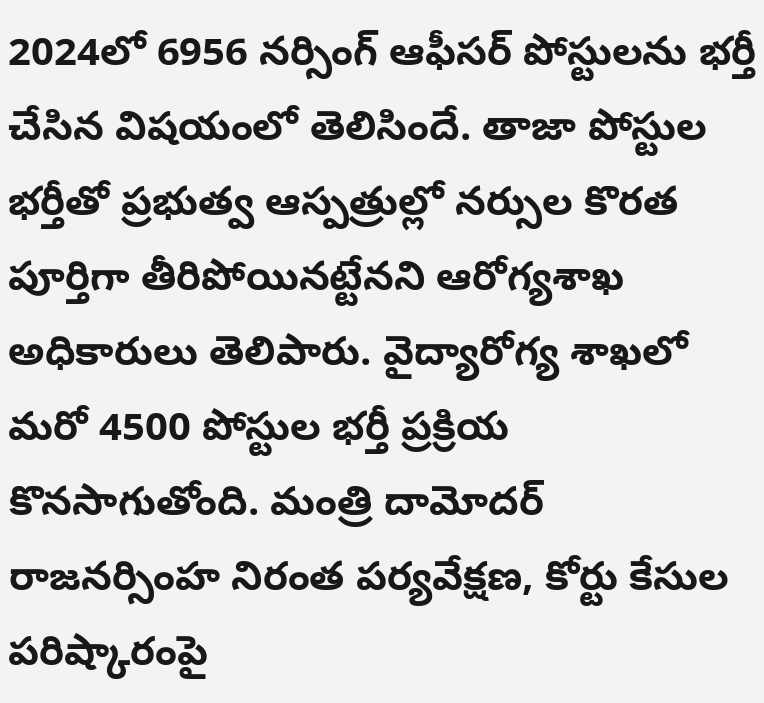2024లో 6956 నర్సింగ్ ఆఫీసర్ పోస్టులను భర్తీ చేసిన విషయంలో తెలిసిందే. తాజా పోస్టుల భర్తీతో ప్రభుత్వ ఆస్పత్రుల్లో నర్సుల కొరత పూర్తిగా తీరిపోయినట్టేనని ఆరోగ్యశాఖ అధికారులు తెలిపారు. వైద్యారోగ్య శాఖలో మరో 4500 పోస్టుల భర్తీ ప్రక్రియ కొనసాగుతోంది. మంత్రి దామోదర్ రాజనర్సింహ నిరంత పర్యవేక్షణ, కోర్టు కేసుల పరిష్కారంపై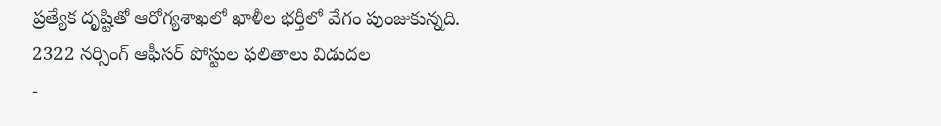ప్రత్యేక దృష్టితో ఆరోగ్యశాఖలో ఖాళీల భర్తీలో వేగం పుంజుకున్నది.
2322 నర్సింగ్ ఆఫీసర్ పోస్టుల ఫలితాలు విడుదల
-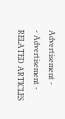Advertisement -
- Advertisement -
RELATED ARTICLES